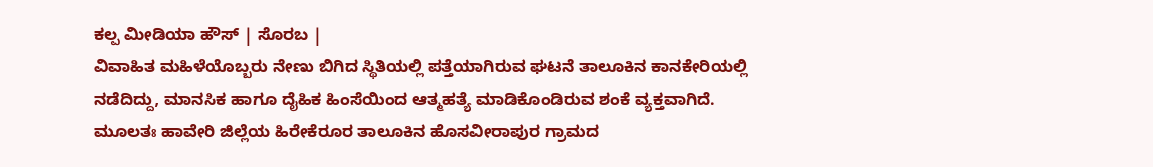ಕಲ್ಪ ಮೀಡಿಯಾ ಹೌಸ್ | ಸೊರಬ |
ವಿವಾಹಿತ ಮಹಿಳೆಯೊಬ್ಬರು ನೇಣು ಬಿಗಿದ ಸ್ಥಿತಿಯಲ್ಲಿ ಪತ್ತೆಯಾಗಿರುವ ಘಟನೆ ತಾಲೂಕಿನ ಕಾನಕೇರಿಯಲ್ಲಿ ನಡೆದಿದ್ದು, ಮಾನಸಿಕ ಹಾಗೂ ದೈಹಿಕ ಹಿಂಸೆಯಿಂದ ಆತ್ಮಹತ್ಯೆ ಮಾಡಿಕೊಂಡಿರುವ ಶಂಕೆ ವ್ಯಕ್ತವಾಗಿದೆ.
ಮೂಲತಃ ಹಾವೇರಿ ಜಿಲ್ಲೆಯ ಹಿರೇಕೆರೂರ ತಾಲೂಕಿನ ಹೊಸವೀರಾಪುರ ಗ್ರಾಮದ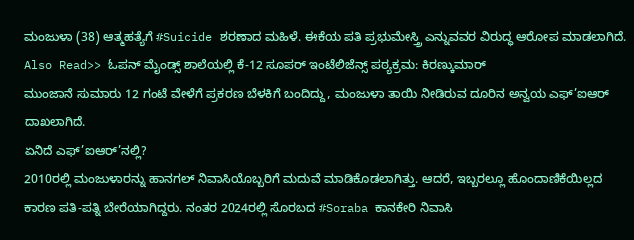ಮಂಜುಳಾ (38) ಆತ್ಮಹತ್ಯೆಗೆ #Suicide ಶರಣಾದ ಮಹಿಳೆ. ಈಕೆಯ ಪತಿ ಪ್ರಭುಮೇಸ್ತ್ರಿ ಎನ್ನುವವರ ವಿರುದ್ಧ ಆರೋಪ ಮಾಡಲಾಗಿದೆ.
Also Read>> ಓಪನ್ ಮೈಂಡ್ಸ್ ಶಾಲೆಯಲ್ಲಿ ಕೆ-12 ಸೂಪರ್ ಇಂಟೆಲಿಜೆನ್ಸ್ ಪಠ್ಯಕ್ರಮ: ಕಿರಣ್ಕುಮಾರ್
ಮುಂಜಾನೆ ಸುಮಾರು 12 ಗಂಟೆ ವೇಳೆಗೆ ಪ್ರಕರಣ ಬೆಳಕಿಗೆ ಬಂದಿದ್ದು, ಮಂಜುಳಾ ತಾಯಿ ನೀಡಿರುವ ದೂರಿನ ಅನ್ವಯ ಎಫ್’ಐಆರ್ ದಾಖಲಾಗಿದೆ.
ಏನಿದೆ ಎಫ್’ಐಆರ್’ನಲ್ಲಿ?
2010ರಲ್ಲಿ ಮಂಜುಳಾರನ್ನು ಹಾನಗಲ್ ನಿವಾಸಿಯೊಬ್ಬರಿಗೆ ಮದುವೆ ಮಾಡಿಕೊಡಲಾಗಿತ್ತು. ಆದರೆ, ಇಬ್ಬರಲ್ಲೂ ಹೊಂದಾಣಿಕೆಯಿಲ್ಲದ ಕಾರಣ ಪತಿ-ಪತ್ನಿ ಬೇರೆಯಾಗಿದ್ದರು. ನಂತರ 2024ರಲ್ಲಿ ಸೊರಬದ #Soraba ಕಾನಕೇರಿ ನಿವಾಸಿ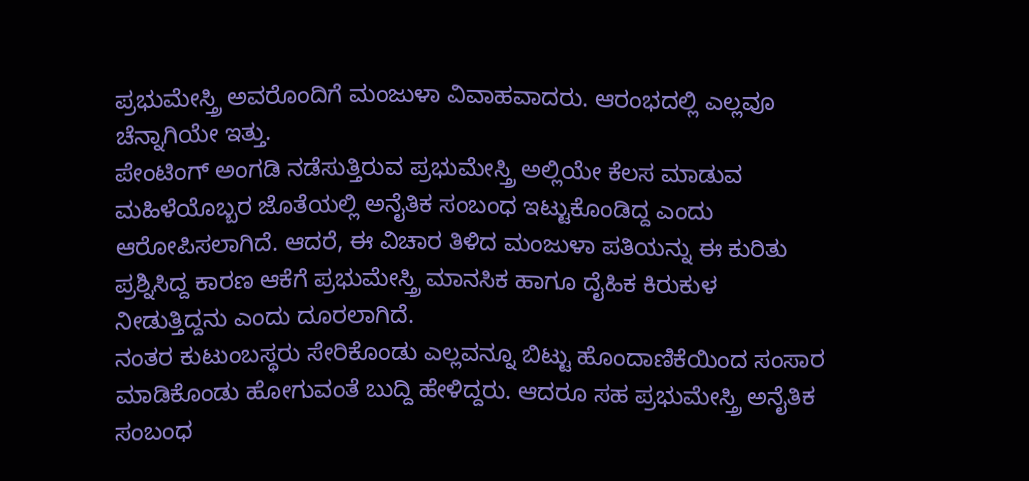ಪ್ರಭುಮೇಸ್ತ್ರಿ ಅವರೊಂದಿಗೆ ಮಂಜುಳಾ ವಿವಾಹವಾದರು. ಆರಂಭದಲ್ಲಿ ಎಲ್ಲವೂ ಚೆನ್ನಾಗಿಯೇ ಇತ್ತು.
ಪೇಂಟಿಂಗ್ ಅಂಗಡಿ ನಡೆಸುತ್ತಿರುವ ಪ್ರಭುಮೇಸ್ತ್ರಿ ಅಲ್ಲಿಯೇ ಕೆಲಸ ಮಾಡುವ ಮಹಿಳೆಯೊಬ್ಬರ ಜೊತೆಯಲ್ಲಿ ಅನೈತಿಕ ಸಂಬಂಧ ಇಟ್ಟುಕೊಂಡಿದ್ದ ಎಂದು ಆರೋಪಿಸಲಾಗಿದೆ. ಆದರೆ, ಈ ವಿಚಾರ ತಿಳಿದ ಮಂಜುಳಾ ಪತಿಯನ್ನು ಈ ಕುರಿತು ಪ್ರಶ್ನಿಸಿದ್ದ ಕಾರಣ ಆಕೆಗೆ ಪ್ರಭುಮೇಸ್ತ್ರಿ ಮಾನಸಿಕ ಹಾಗೂ ದೈಹಿಕ ಕಿರುಕುಳ ನೀಡುತ್ತಿದ್ದನು ಎಂದು ದೂರಲಾಗಿದೆ.
ನಂತರ ಕುಟುಂಬಸ್ಥರು ಸೇರಿಕೊಂಡು ಎಲ್ಲವನ್ನೂ ಬಿಟ್ಟು ಹೊಂದಾಣಿಕೆಯಿಂದ ಸಂಸಾರ ಮಾಡಿಕೊಂಡು ಹೋಗುವಂತೆ ಬುದ್ದಿ ಹೇಳಿದ್ದರು. ಆದರೂ ಸಹ ಪ್ರಭುಮೇಸ್ತ್ರಿ ಅನೈತಿಕ ಸಂಬಂಧ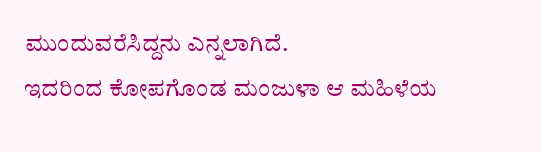ಮುಂದುವರೆಸಿದ್ದನು ಎನ್ನಲಾಗಿದೆ.
ಇದರಿಂದ ಕೋಪಗೊಂಡ ಮಂಜುಳಾ ಆ ಮಹಿಳೆಯ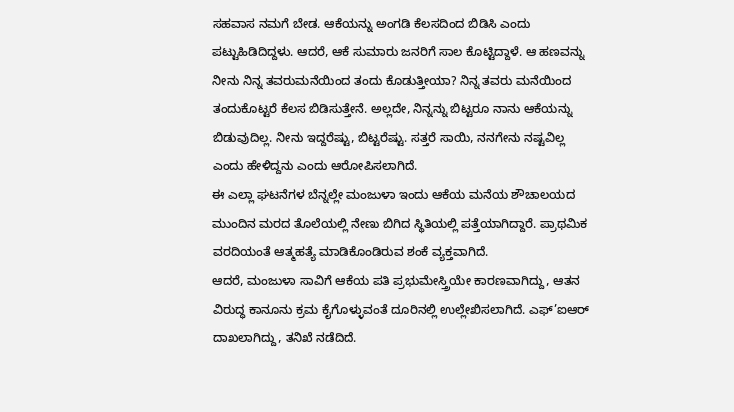ಸಹವಾಸ ನಮಗೆ ಬೇಡ. ಆಕೆಯನ್ನು ಅಂಗಡಿ ಕೆಲಸದಿಂದ ಬಿಡಿಸಿ ಎಂದು ಪಟ್ಟುಹಿಡಿದಿದ್ದಳು. ಆದರೆ, ಆಕೆ ಸುಮಾರು ಜನರಿಗೆ ಸಾಲ ಕೊಟ್ಟಿದ್ದಾಳೆ. ಆ ಹಣವನ್ನು ನೀನು ನಿನ್ನ ತವರುಮನೆಯಿಂದ ತಂದು ಕೊಡುತ್ತೀಯಾ? ನಿನ್ನ ತವರು ಮನೆಯಿಂದ ತಂದುಕೊಟ್ಟರೆ ಕೆಲಸ ಬಿಡಿಸುತ್ತೇನೆ. ಅಲ್ಲದೇ, ನಿನ್ನನ್ನು ಬಿಟ್ಟರೂ ನಾನು ಆಕೆಯನ್ನು ಬಿಡುವುದಿಲ್ಲ. ನೀನು ಇದ್ದರೆಷ್ಟು, ಬಿಟ್ಟರೆಷ್ಟು. ಸತ್ತರೆ ಸಾಯಿ, ನನಗೇನು ನಷ್ಟವಿಲ್ಲ ಎಂದು ಹೇಳಿದ್ದನು ಎಂದು ಆರೋಪಿಸಲಾಗಿದೆ.
ಈ ಎಲ್ಲಾ ಘಟನೆಗಳ ಬೆನ್ನಲ್ಲೇ ಮಂಜುಳಾ ಇಂದು ಆಕೆಯ ಮನೆಯ ಶೌಚಾಲಯದ ಮುಂದಿನ ಮರದ ತೊಲೆಯಲ್ಲಿ ನೇಣು ಬಿಗಿದ ಸ್ಥಿತಿಯಲ್ಲಿ ಪತ್ತೆಯಾಗಿದ್ದಾರೆ. ಪ್ರಾಥಮಿಕ ವರದಿಯಂತೆ ಆತ್ಮಹತ್ಯೆ ಮಾಡಿಕೊಂಡಿರುವ ಶಂಕೆ ವ್ಯಕ್ತವಾಗಿದೆ.
ಆದರೆ, ಮಂಜುಳಾ ಸಾವಿಗೆ ಆಕೆಯ ಪತಿ ಪ್ರಭುಮೇಸ್ತ್ರಿಯೇ ಕಾರಣವಾಗಿದ್ದು, ಆತನ ವಿರುದ್ಧ ಕಾನೂನು ಕ್ರಮ ಕೈಗೊಳ್ಳುವಂತೆ ದೂರಿನಲ್ಲಿ ಉಲ್ಲೇಖಿಸಲಾಗಿದೆ. ಎಫ್’ಐಆರ್ ದಾಖಲಾಗಿದ್ದು, ತನಿಖೆ ನಡೆದಿದೆ.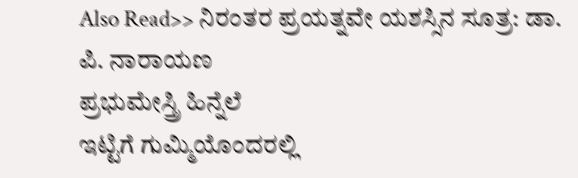Also Read>> ನಿರಂತರ ಪ್ರಯತ್ನವೇ ಯಶಸ್ಸಿನ ಸೂತ್ರ: ಡಾ. ಪಿ. ನಾರಾಯಣ
ಪ್ರಭುಮೇಸ್ತ್ರಿ ಹಿನ್ನೆಲೆ
ಇಟ್ಟಿಗೆ ಗುಮ್ಮಿಯೊಂದರಲ್ಲಿ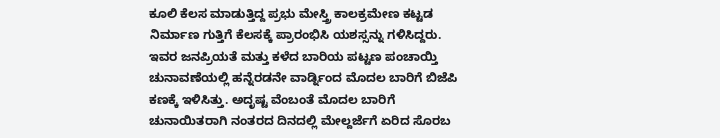ಕೂಲಿ ಕೆಲಸ ಮಾಡುತ್ತಿದ್ದ ಪ್ರಭು ಮೇಸ್ತ್ರಿ ಕಾಲಕ್ರಮೇಣ ಕಟ್ಟಡ ನಿರ್ಮಾಣ ಗುತ್ತಿಗೆ ಕೆಲಸಕ್ಕೆ ಪ್ರಾರಂಭಿಸಿ ಯಶಸ್ಸನ್ನು ಗಳಿಸಿದ್ದರು. ಇವರ ಜನಪ್ರಿಯತೆ ಮತ್ತು ಕಳೆದ ಬಾರಿಯ ಪಟ್ಟಣ ಪಂಚಾಯ್ತಿ ಚುನಾವಣೆಯಲ್ಲಿ ಹನ್ನೆರಡನೇ ವಾರ್ಡ್ನಿಂದ ಮೊದಲ ಬಾರಿಗೆ ಬಿಜೆಪಿ ಕಣಕ್ಕೆ ಇಳಿಸಿತ್ತು. ಅದೃಷ್ಟ ವೆಂಬಂತೆ ಮೊದಲ ಬಾರಿಗೆ ಚುನಾಯಿತರಾಗಿ ನಂತರದ ದಿನದಲ್ಲಿ ಮೇಲ್ದರ್ಜೆಗೆ ಏರಿದ ಸೊರಬ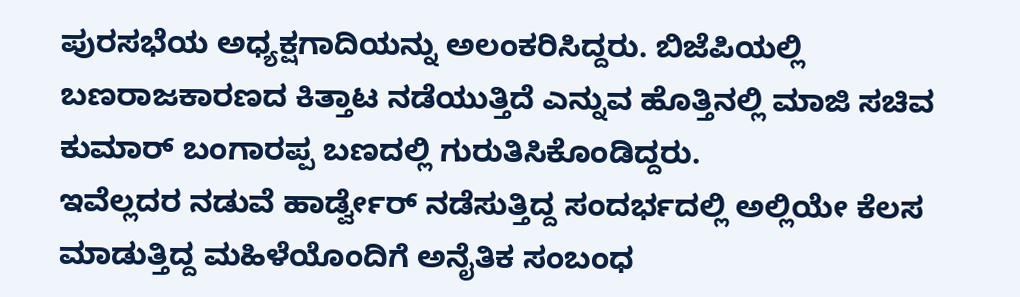ಪುರಸಭೆಯ ಅಧ್ಯಕ್ಷಗಾದಿಯನ್ನು ಅಲಂಕರಿಸಿದ್ದರು. ಬಿಜೆಪಿಯಲ್ಲಿ ಬಣರಾಜಕಾರಣದ ಕಿತ್ತಾಟ ನಡೆಯುತ್ತಿದೆ ಎನ್ನುವ ಹೊತ್ತಿನಲ್ಲಿ ಮಾಜಿ ಸಚಿವ ಕುಮಾರ್ ಬಂಗಾರಪ್ಪ ಬಣದಲ್ಲಿ ಗುರುತಿಸಿಕೊಂಡಿದ್ದರು.
ಇವೆಲ್ಲದರ ನಡುವೆ ಹಾರ್ಡ್ವೇರ್ ನಡೆಸುತ್ತಿದ್ದ ಸಂದರ್ಭದಲ್ಲಿ ಅಲ್ಲಿಯೇ ಕೆಲಸ ಮಾಡುತ್ತಿದ್ದ ಮಹಿಳೆಯೊಂದಿಗೆ ಅನೈತಿಕ ಸಂಬಂಧ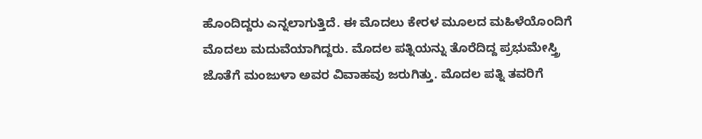ಹೊಂದಿದ್ದರು ಎನ್ನಲಾಗುತ್ತಿದೆ. ಈ ಮೊದಲು ಕೇರಳ ಮೂಲದ ಮಹಿಳೆಯೊಂದಿಗೆ ಮೊದಲು ಮದುವೆಯಾಗಿದ್ದರು. ಮೊದಲ ಪತ್ನಿಯನ್ನು ತೊರೆದಿದ್ದ ಪ್ರಭುಮೇಸ್ತ್ರಿ ಜೊತೆಗೆ ಮಂಜುಳಾ ಅವರ ವಿವಾಹವು ಜರುಗಿತ್ತು. ಮೊದಲ ಪತ್ನಿ ತವರಿಗೆ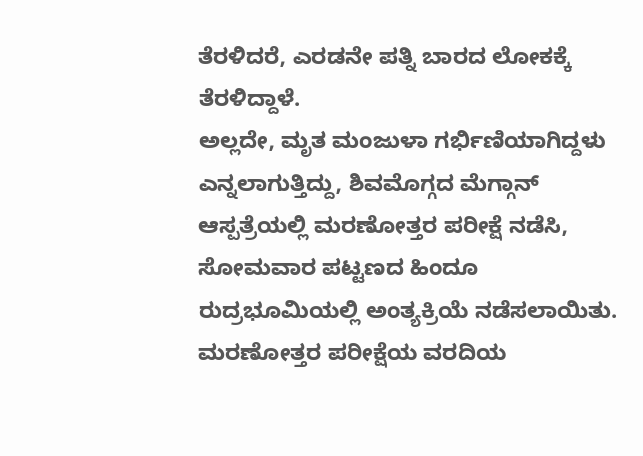ತೆರಳಿದರೆ, ಎರಡನೇ ಪತ್ನಿ ಬಾರದ ಲೋಕಕ್ಕೆ ತೆರಳಿದ್ದಾಳೆ.
ಅಲ್ಲದೇ, ಮೃತ ಮಂಜುಳಾ ಗರ್ಭಿಣಿಯಾಗಿದ್ದಳು ಎನ್ನಲಾಗುತ್ತಿದ್ದು, ಶಿವಮೊಗ್ಗದ ಮೆಗ್ಗಾನ್ ಆಸ್ಪತ್ರೆಯಲ್ಲಿ ಮರಣೋತ್ತರ ಪರೀಕ್ಷೆ ನಡೆಸಿ, ಸೋಮವಾರ ಪಟ್ಟಣದ ಹಿಂದೂ ರುದ್ರಭೂಮಿಯಲ್ಲಿ ಅಂತ್ಯಕ್ರಿಯೆ ನಡೆಸಲಾಯಿತು. ಮರಣೋತ್ತರ ಪರೀಕ್ಷೆಯ ವರದಿಯ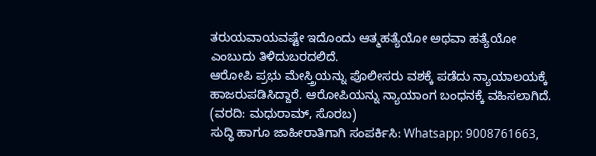ತರುಯವಾಯವಷ್ಟೇ ಇದೊಂದು ಆತ್ಮಹತ್ಯೆಯೋ ಅಥವಾ ಹತ್ಯೆಯೋ ಎಂಬುದು ತಿಳಿದುಬರದಲಿದೆ.
ಆರೋಪಿ ಪ್ರಭು ಮೇಸ್ತ್ರಿಯನ್ನು ಪೊಲೀಸರು ವಶಕ್ಕೆ ಪಡೆದು ನ್ಯಾಯಾಲಯಕ್ಕೆ ಹಾಜರುಪಡಿಸಿದ್ದಾರೆ. ಆರೋಪಿಯನ್ನು ನ್ಯಾಯಾಂಗ ಬಂಧನಕ್ಕೆ ವಹಿಸಲಾಗಿದೆ.
(ವರದಿ: ಮಧುರಾಮ್, ಸೊರಬ)
ಸುದ್ಧಿ ಹಾಗೂ ಜಾಹೀರಾತಿಗಾಗಿ ಸಂಪರ್ಕಿಸಿ: Whatsapp: 9008761663,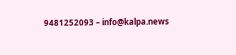9481252093 – info@kalpa.news